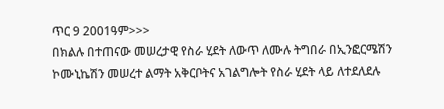ጥር 9 2001ዓም>>>
በክልሉ በተጠናው መሠረታዊ የስራ ሂደት ለውጥ ለሙሉ ትግበራ በኢንፎርሜሽን ኮሙኒኬሽን መሠረተ ልማት አቅርቦትና አገልግሎት የስራ ሂደት ላይ ለተደለደሉ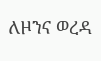ለዞንና ወረዳ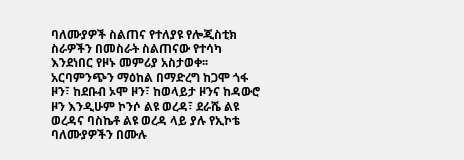ባለሙያዎች ስልጠና የተለያዩ የሎጂስቲክ ስራዎችን በመስራት ስልጠናው የተሳካ እንደነበር የዞኑ መምሪያ አስታወቀ፡፡ አርባምንጭን ማዕከል በማድረግ ከጋሞ ጎፋ ዞን፣ ከደቡብ ኦሞ ዞን፣ ከወላይታ ዞንና ከዳውሮ ዞን እንዲሁም ኮንሶ ልዩ ወረዳ፣ ደራሼ ልዩ ወረዳና ባስኬቶ ልዩ ወረዳ ላይ ያሉ የኢኮቴ ባለሙያዎችን በሙሉ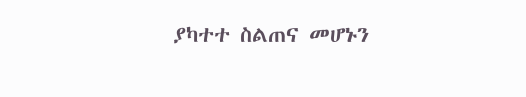ያካተተ ስልጠና መሆኑን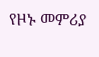የዞኑ መምሪያ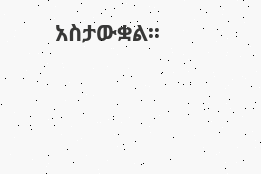አስታውቋል፡፡